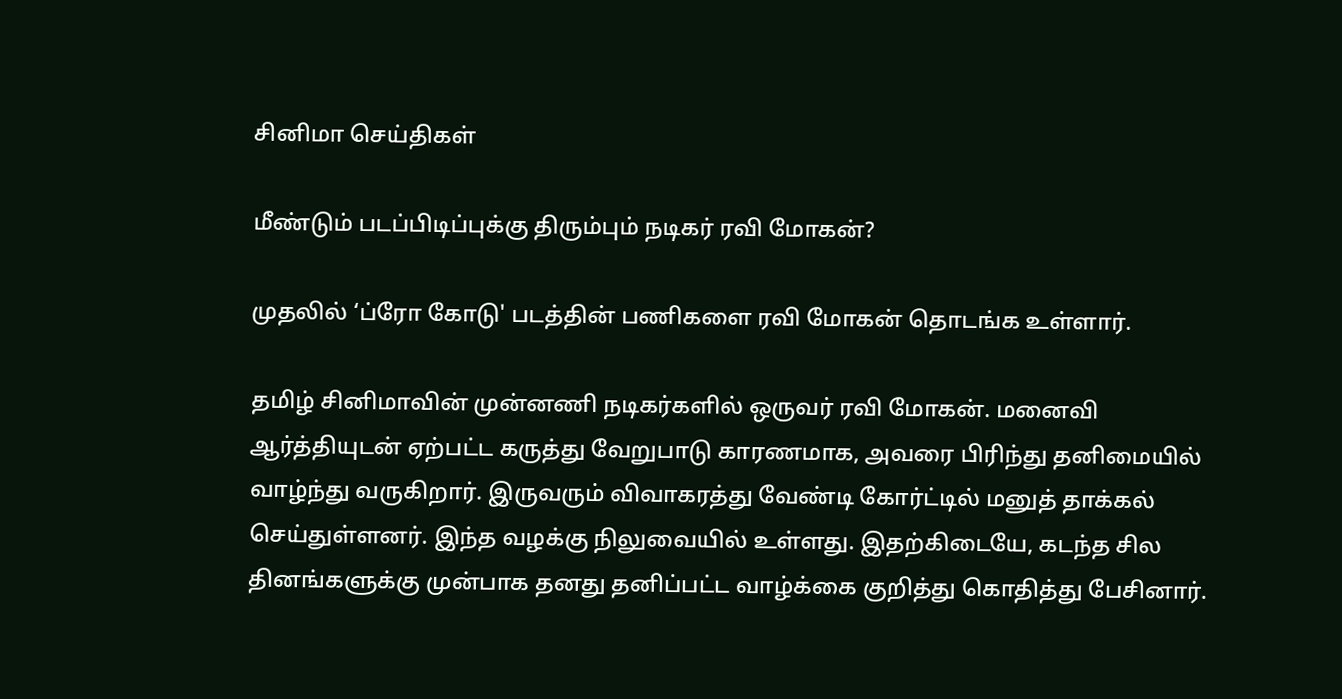சினிமா செய்திகள்

மீண்டும் படப்பிடிப்புக்கு திரும்பும் நடிகர் ரவி மோகன்?

முதலில் ‘ப்ரோ கோடு' படத்தின் பணிகளை ரவி மோகன் தொடங்க உள்ளார்.

தமிழ் சினிமாவின் முன்னணி நடிகர்களில் ஒருவர் ரவி மோகன். மனைவி ஆர்த்தியுடன் ஏற்பட்ட கருத்து வேறுபாடு காரணமாக, அவரை பிரிந்து தனிமையில் வாழ்ந்து வருகிறார். இருவரும் விவாகரத்து வேண்டி கோர்ட்டில் மனுத் தாக்கல் செய்துள்ளனர். இந்த வழக்கு நிலுவையில் உள்ளது. இதற்கிடையே, கடந்த சில தினங்களுக்கு முன்பாக தனது தனிப்பட்ட வாழ்க்கை குறித்து கொதித்து பேசினார்.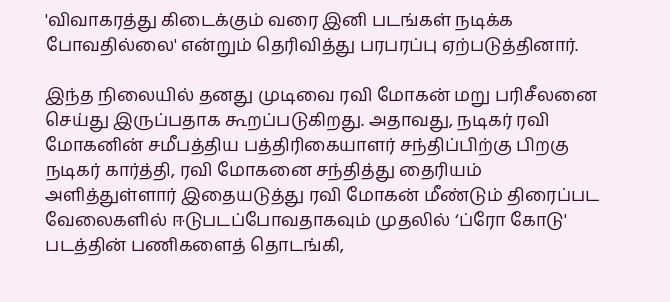'விவாகரத்து கிடைக்கும் வரை இனி படங்கள் நடிக்க போவதில்லை' என்றும் தெரிவித்து பரபரப்பு ஏற்படுத்தினார்.

இந்த நிலையில் தனது முடிவை ரவி மோகன் மறு பரிசீலனை செய்து இருப்பதாக கூறப்படுகிறது. அதாவது, நடிகர் ரவி மோகனின் சமீபத்திய பத்திரிகையாளர் சந்திப்பிற்கு பிறகு நடிகர் கார்த்தி, ரவி மோகனை சந்தித்து தைரியம் அளித்துள்ளார் இதையடுத்து ரவி மோகன் மீண்டும் திரைப்பட வேலைகளில் ஈடுபடப்போவதாகவும் முதலில் ‘ப்ரோ கோடு' படத்தின் பணிகளைத் தொடங்கி,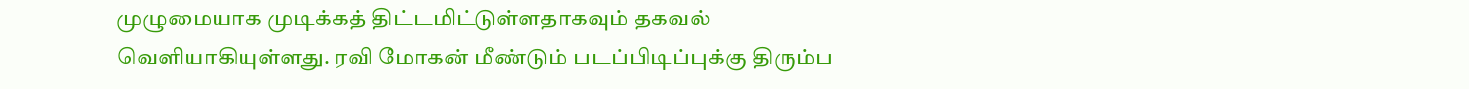முழுமையாக முடிக்கத் திட்டமிட்டுள்ளதாகவும் தகவல் வெளியாகியுள்ளது. ரவி மோகன் மீண்டும் படப்பிடிப்புக்கு திரும்ப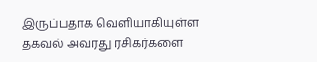இருப்பதாக வெளியாகியுள்ள தகவல் அவரது ரசிகர்களை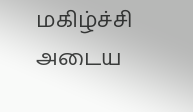மகிழ்ச்சி அடைய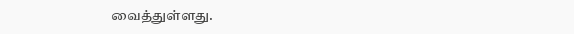வைத்துள்ளது.